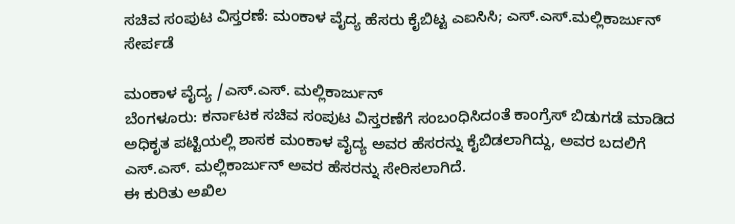ಸಚಿವ ಸಂಪುಟ ವಿಸ್ತರಣೆ: ಮಂಕಾಳ ವೈದ್ಯ ಹೆಸರು ಕೈಬಿಟ್ಟ ಎಐಸಿಸಿ; ಎಸ್.ಎಸ್.ಮಲ್ಲಿಕಾರ್ಜುನ್ ಸೇರ್ಪಡೆ

ಮಂಕಾಳ ವೈದ್ಯ /ಎಸ್.ಎಸ್. ಮಲ್ಲಿಕಾರ್ಜುನ್
ಬೆಂಗಳೂರು: ಕರ್ನಾಟಕ ಸಚಿವ ಸಂಪುಟ ವಿಸ್ತರಣೆಗೆ ಸಂಬಂಧಿಸಿದಂತೆ ಕಾಂಗ್ರೆಸ್ ಬಿಡುಗಡೆ ಮಾಡಿದ ಅಧಿಕೃತ ಪಟ್ಟಿಯಲ್ಲಿ ಶಾಸಕ ಮಂಕಾಳ ವೈದ್ಯ ಅವರ ಹೆಸರನ್ನು ಕೈಬಿಡಲಾಗಿದ್ದು, ಅವರ ಬದಲಿಗೆ ಎಸ್.ಎಸ್. ಮಲ್ಲಿಕಾರ್ಜುನ್ ಅವರ ಹೆಸರನ್ನು ಸೇರಿಸಲಾಗಿದೆ.
ಈ ಕುರಿತು ಅಖಿಲ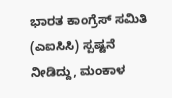ಭಾರತ ಕಾಂಗ್ರೆಸ್ ಸಮಿತಿ (ಎಐಸಿಸಿ) ಸ್ಪಷ್ಟನೆ ನೀಡಿದ್ದು, ಮಂಕಾಳ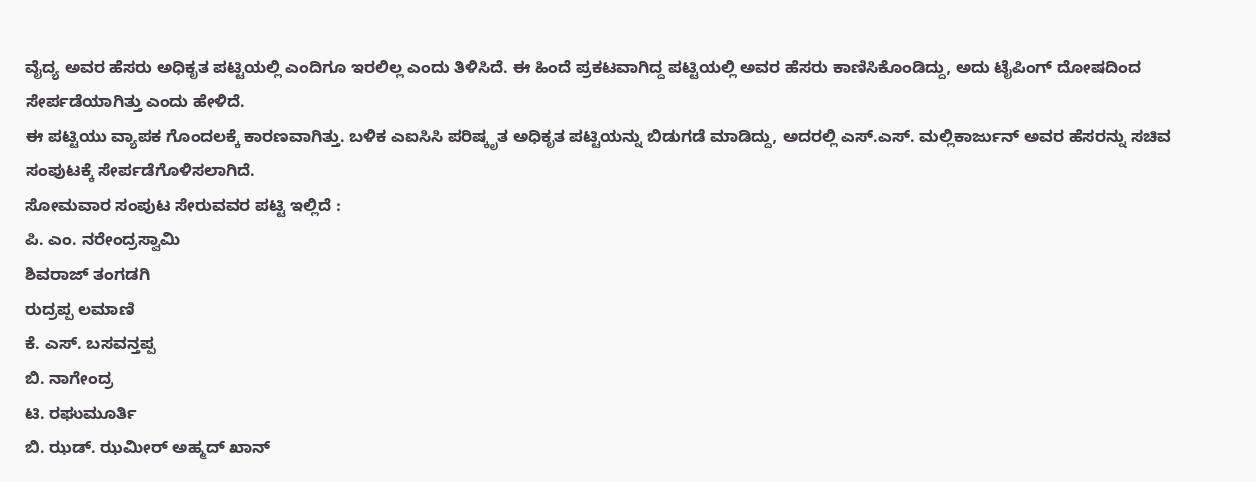ವೈದ್ಯ ಅವರ ಹೆಸರು ಅಧಿಕೃತ ಪಟ್ಟಿಯಲ್ಲಿ ಎಂದಿಗೂ ಇರಲಿಲ್ಲ ಎಂದು ತಿಳಿಸಿದೆ. ಈ ಹಿಂದೆ ಪ್ರಕಟವಾಗಿದ್ದ ಪಟ್ಟಿಯಲ್ಲಿ ಅವರ ಹೆಸರು ಕಾಣಿಸಿಕೊಂಡಿದ್ದು, ಅದು ಟೈಪಿಂಗ್ ದೋಷದಿಂದ ಸೇರ್ಪಡೆಯಾಗಿತ್ತು ಎಂದು ಹೇಳಿದೆ.
ಈ ಪಟ್ಟಿಯು ವ್ಯಾಪಕ ಗೊಂದಲಕ್ಕೆ ಕಾರಣವಾಗಿತ್ತು. ಬಳಿಕ ಎಐಸಿಸಿ ಪರಿಷ್ಕೃತ ಅಧಿಕೃತ ಪಟ್ಟಿಯನ್ನು ಬಿಡುಗಡೆ ಮಾಡಿದ್ದು, ಅದರಲ್ಲಿ ಎಸ್.ಎಸ್. ಮಲ್ಲಿಕಾರ್ಜುನ್ ಅವರ ಹೆಸರನ್ನು ಸಚಿವ ಸಂಪುಟಕ್ಕೆ ಸೇರ್ಪಡೆಗೊಳಿಸಲಾಗಿದೆ.
ಸೋಮವಾರ ಸಂಪುಟ ಸೇರುವವರ ಪಟ್ಟಿ ಇಲ್ಲಿದೆ :
ಪಿ. ಎಂ. ನರೇಂದ್ರಸ್ವಾಮಿ
ಶಿವರಾಜ್ ತಂಗಡಗಿ
ರುದ್ರಪ್ಪ ಲಮಾಣಿ
ಕೆ. ಎಸ್. ಬಸವನ್ತಪ್ಪ
ಬಿ. ನಾಗೇಂದ್ರ
ಟಿ. ರಘುಮೂರ್ತಿ
ಬಿ. ಝಡ್. ಝಮೀರ್ ಅಹ್ಮದ್ ಖಾನ್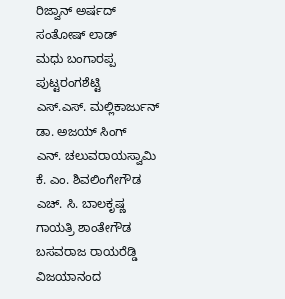ರಿಜ್ವಾನ್ ಅರ್ಷದ್
ಸಂತೋಷ್ ಲಾಡ್
ಮಧು ಬಂಗಾರಪ್ಪ
ಪುಟ್ಟರಂಗಶೆಟ್ಟಿ
ಎಸ್.ಎಸ್. ಮಲ್ಲಿಕಾರ್ಜುನ್
ಡಾ. ಅಜಯ್ ಸಿಂಗ್
ಎನ್. ಚಲುವರಾಯಸ್ವಾಮಿ
ಕೆ. ಎಂ. ಶಿವಲಿಂಗೇಗೌಡ
ಎಚ್. ಸಿ. ಬಾಲಕೃಷ್ಣ
ಗಾಯತ್ರಿ ಶಾಂತೇಗೌಡ
ಬಸವರಾಜ ರಾಯರೆಡ್ಡಿ
ವಿಜಯಾನಂದ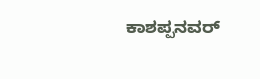ಕಾಶಪ್ಪನವರ್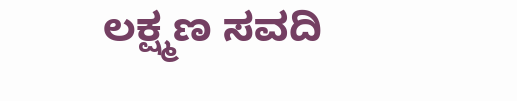ಲಕ್ಷ್ಮಣ ಸವದಿ